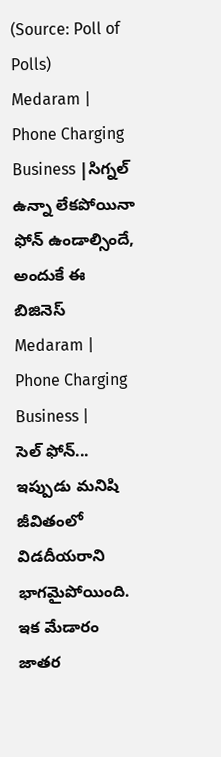(Source: Poll of Polls)
Medaram | Phone Charging Business |సిగ్నల్ ఉన్నా లేకపోయినా ఫోన్ ఉండాల్సిందే, అందుకే ఈ బిజినెస్
Medaram | Phone Charging Business |
సెల్ ఫోన్... ఇప్పుడు మనిషి జీవితంలో విడదీయరాని భాగమైపోయింది. ఇక మేడారం జాతర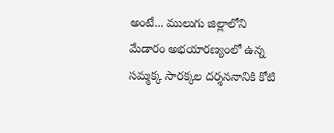అంటే... ములుగు జిల్లాలోని మేడారం అభయారణ్యంలో ఉన్న సమ్మక్క సారక్కల దర్శననానికి కోటి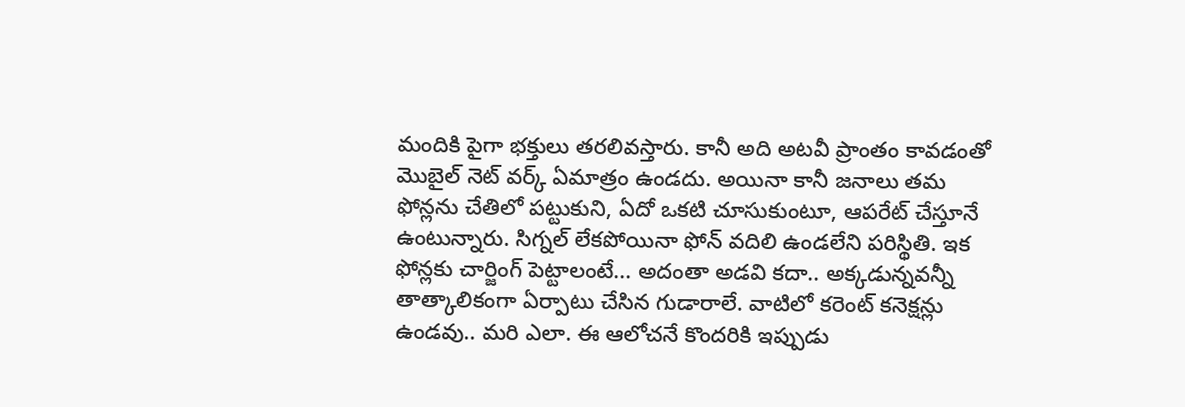మందికి పైగా భక్తులు తరలివస్తారు. కానీ అది అటవీ ప్రాంతం కావడంతో మొబైల్ నెట్ వర్క్ ఏమాత్రం ఉండదు. అయినా కానీ జనాలు తమ ఫోన్లను చేతిలో పట్టుకుని, ఏదో ఒకటి చూసుకుంటూ, ఆపరేట్ చేస్తూనే ఉంటున్నారు. సిగ్నల్ లేకపోయినా ఫోన్ వదిలి ఉండలేని పరిస్థితి. ఇక ఫోన్లకు చార్జింగ్ పెట్టాలంటే... అదంతా అడవి కదా.. అక్కడున్నవన్నీ తాత్కాలికంగా ఏర్పాటు చేసిన గుడారాలే. వాటిలో కరెంట్ కనెక్షన్లు ఉండవు.. మరి ఎలా. ఈ ఆలోచనే కొందరికి ఇప్పుడు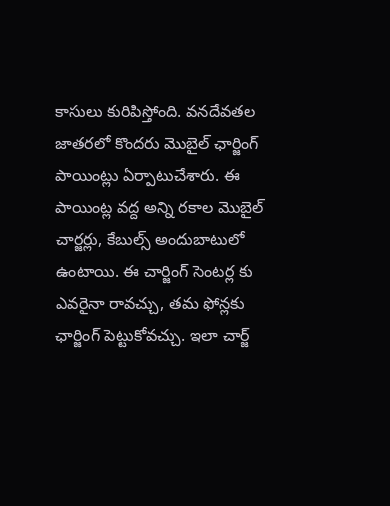కాసులు కురిపిస్తోంది. వనదేవతల జాతరలో కొందరు మొబైల్ ఛార్జింగ్ పాయింట్లు ఏర్పాటుచేశారు. ఈ పాయింట్ల వద్ద అన్ని రకాల మొబైల్ చార్జర్లు, కేబుల్స్ అందుబాటులో ఉంటాయి. ఈ చార్జింగ్ సెంటర్ల కు ఎవరైనా రావచ్చు, తమ ఫోన్లకు ఛార్జింగ్ పెట్టుకోవచ్చు. ఇలా చార్జ్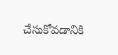చేసుకోవడానికి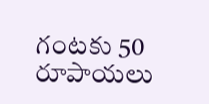గంటకు 50 రూపాయలు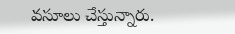వసూలు చేస్తున్నారు.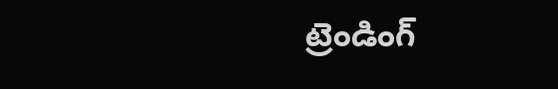ట్రెండింగ్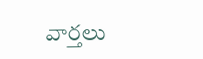వార్తలు